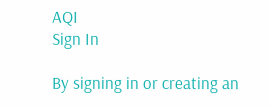AQI
Sign In

By signing in or creating an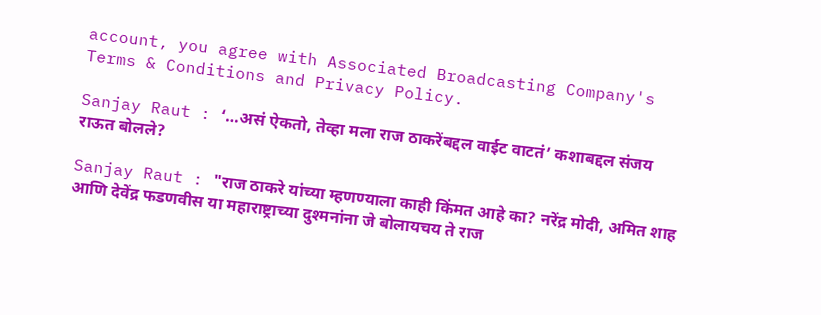account, you agree with Associated Broadcasting Company's Terms & Conditions and Privacy Policy.

Sanjay Raut : ‘…असं ऐकतो, तेव्हा मला राज ठाकरेंबद्दल वाईट वाटतं’ कशाबद्दल संजय राऊत बोलले?

Sanjay Raut : "राज ठाकरे यांच्या म्हणण्याला काही किंमत आहे का? नरेंद्र मोदी, अमित शाह आणि देवेंद्र फडणवीस या महाराष्ट्राच्या दुश्मनांना जे बोलायचय ते राज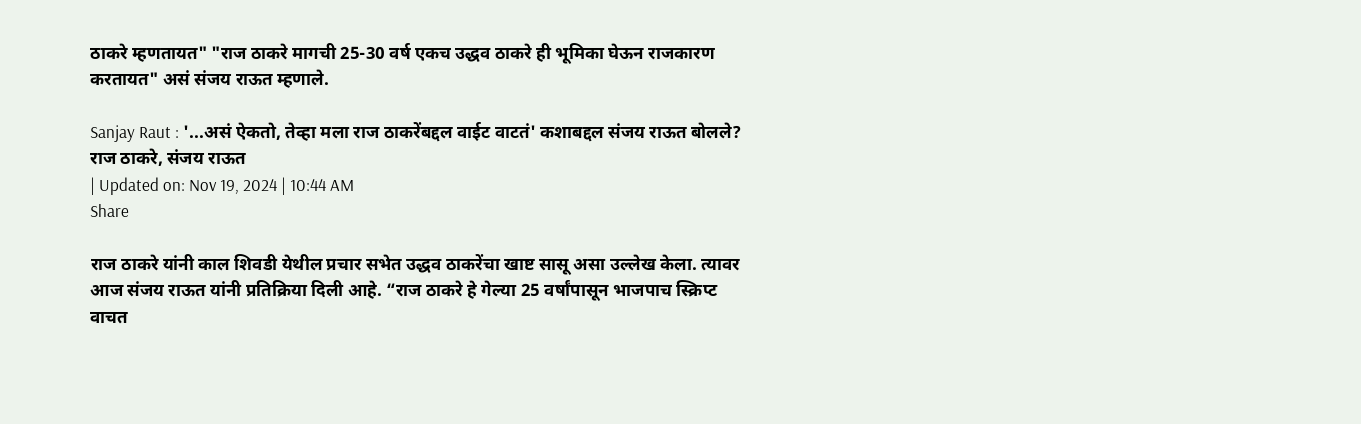ठाकरे म्हणतायत" "राज ठाकरे मागची 25-30 वर्ष एकच उद्धव ठाकरे ही भूमिका घेऊन राजकारण करतायत" असं संजय राऊत म्हणाले.

Sanjay Raut : '...असं ऐकतो, तेव्हा मला राज ठाकरेंबद्दल वाईट वाटतं' कशाबद्दल संजय राऊत बोलले?
राज ठाकरे, संजय राऊत
| Updated on: Nov 19, 2024 | 10:44 AM
Share

राज ठाकरे यांनी काल शिवडी येथील प्रचार सभेत उद्धव ठाकरेंचा खाष्ट सासू असा उल्लेख केला. त्यावर आज संजय राऊत यांनी प्रतिक्रिया दिली आहे. “राज ठाकरे हे गेल्या 25 वर्षांपासून भाजपाच स्क्रिप्ट वाचत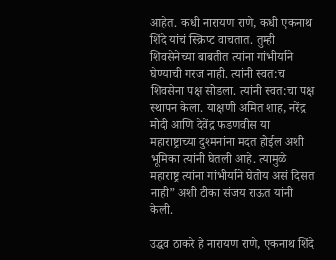आहेत. कधी नारायण राणे, कधी एकनाथ शिंदे यांचं स्क्रिप्ट वाचतात. तुम्ही शिवसेनेच्या बाबतीत त्यांना गांभीर्याने घेण्याची गरज नाही. त्यांनी स्वत:च शिवसेना पक्ष सोडला. त्यांनी स्वत:चा पक्ष स्थापन केला. याक्षणी अमित शाह, नरेंद्र मोदी आणि देवेंद्र फडणवीस या महाराष्ट्राच्या दुश्मनांना मदत होईल अशी भूमिका त्यांनी घेतली आहे. त्यामुळे महाराष्ट्र त्यांना गांभीर्याने घेतोय असं दिसत नाही” अशी टीका संजय राऊत यांनी केली.

उद्धव ठाकरे हे नारायण राणे, एकनाथ शिंदे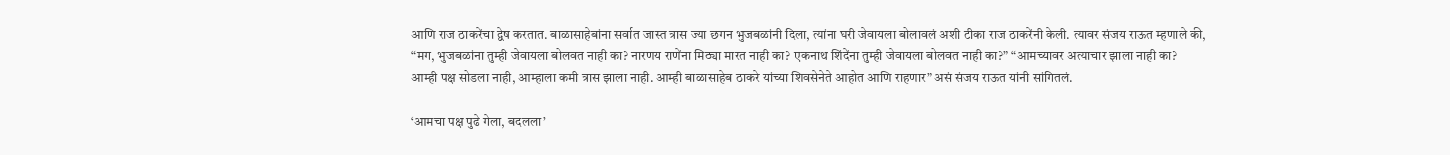आणि राज ठाकरेंचा द्वेष करतात. बाळासाहेबांना सर्वात जास्त त्रास ज्या छगन भुजबळांनी दिला, त्यांना घरी जेवायला बोलावलं अशी टीका राज ठाकरेंनी केली. त्यावर संजय राऊत म्हणाले की, “मग, भुजबळांना तुम्ही जेवायला बोलवत नाही का? नारणय राणेंना मिठ्या मारत नाही का? एकनाथ शिंदेंना तुम्ही जेवायला बोलवत नाही का?” “आमच्यावर अत्याचार झाला नाही का? आम्ही पक्ष सोडला नाही, आम्हाला कमी त्रास झाला नाही. आम्ही बाळासाहेब ठाकरे यांच्या शिवसेनेते आहोत आणि राहणार” असं संजय राऊत यांनी सांगितलं.

‘आमचा पक्ष पुढे गेला, बदलला’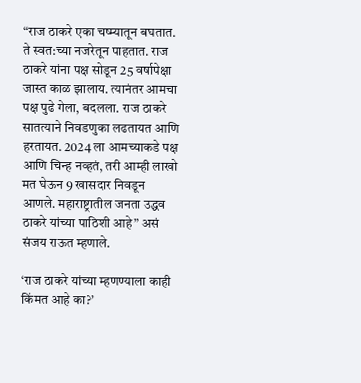“राज ठाकरे एका चष्म्यातून बघतात. ते स्वत:च्या नजरेतून पाहतात. राज ठाकरे यांना पक्ष सोडून 25 वर्षापेक्षा जास्त काळ झालाय. त्यानंतर आमचा पक्ष पुढे गेला, बदलला. राज ठाकरे सातत्याने निवडणुका लढतायत आणि हरतायत. 2024 ला आमच्याकडे पक्ष आणि चिन्ह नव्हतं, तरी आम्ही लाखो मत घेऊन 9 खासदार निवडून आणले. महाराष्ट्रातील जनता उद्धव ठाकरे यांच्या पाठिशी आहे” असं संजय राऊत म्हणाले.

‘राज ठाकरे यांच्या म्हणण्याला काही किंमत आहे का?’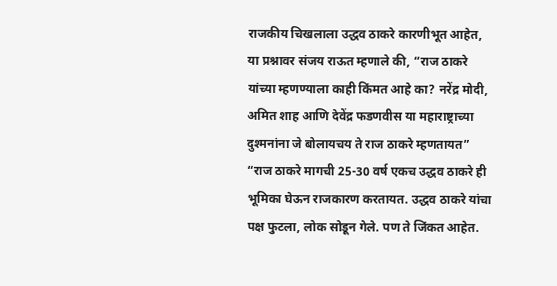राजकीय चिखलाला उद्धव ठाकरे कारणीभूत आहेत, या प्रश्नावर संजय राऊत म्हणाले की, “राज ठाकरे यांच्या म्हणण्याला काही किंमत आहे का? नरेंद्र मोदी, अमित शाह आणि देवेंद्र फडणवीस या महाराष्ट्राच्या दुश्मनांना जे बोलायचय ते राज ठाकरे म्हणतायत” “राज ठाकरे मागची 25-30 वर्ष एकच उद्धव ठाकरे ही भूमिका घेऊन राजकारण करतायत. उद्धव ठाकरे यांचा पक्ष फुटला, लोक सोडून गेले. पण ते जिंकत आहेत.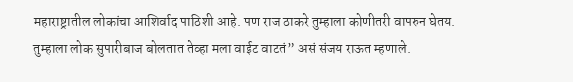महाराष्ट्रातील लोकांचा आशिर्वाद पाठिशी आहे. पण राज ठाकरे तुम्हाला कोणीतरी वापरुन घेतय. तुम्हाला लोक सुपारीबाज बोलतात तेव्हा मला वाईट वाटतं” असं संजय राऊत म्हणाले.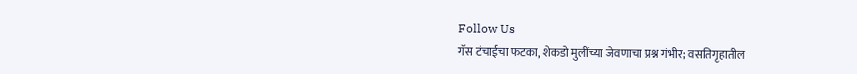Follow Us
गॅस टंचाईचा फटका, शेकडो मुलींच्या जेवणाचा प्रश्न गंभीर; वसतिगृहातील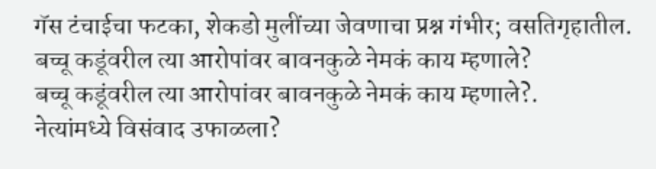गॅस टंचाईचा फटका, शेकडो मुलींच्या जेवणाचा प्रश्न गंभीर; वसतिगृहातील.
बच्चू कडूंवरील त्या आरोपांवर बावनकुळे नेमकं काय म्हणाले?
बच्चू कडूंवरील त्या आरोपांवर बावनकुळे नेमकं काय म्हणाले?.
नेत्यांमध्ये विसंवाद उफाळला?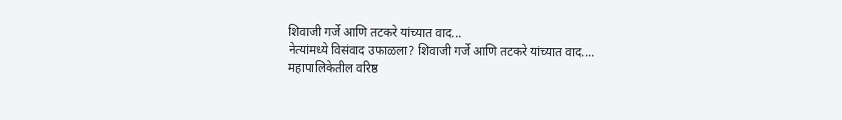शिवाजी गर्जे आणि तटकरे यांच्यात वाद...
नेत्यांमध्ये विसंवाद उफाळला? शिवाजी गर्जे आणि तटकरे यांच्यात वाद....
महापालिकेतील वरिष्ठ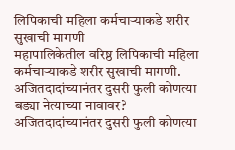लिपिकाची महिला कर्मचाऱ्याकडे शरीर सुखाची मागणी
महापालिकेतील वरिष्ठ लिपिकाची महिला कर्मचाऱ्याकडे शरीर सुखाची मागणी.
अजितदादांच्यानंतर दुसरी फुली कोणत्या बड्या नेत्याच्या नावावर?
अजितदादांच्यानंतर दुसरी फुली कोणत्या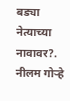बड्या नेत्याच्या नावावर?.
नीलम गोऱ्हे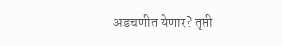अडचणीत येणार? तृप्ती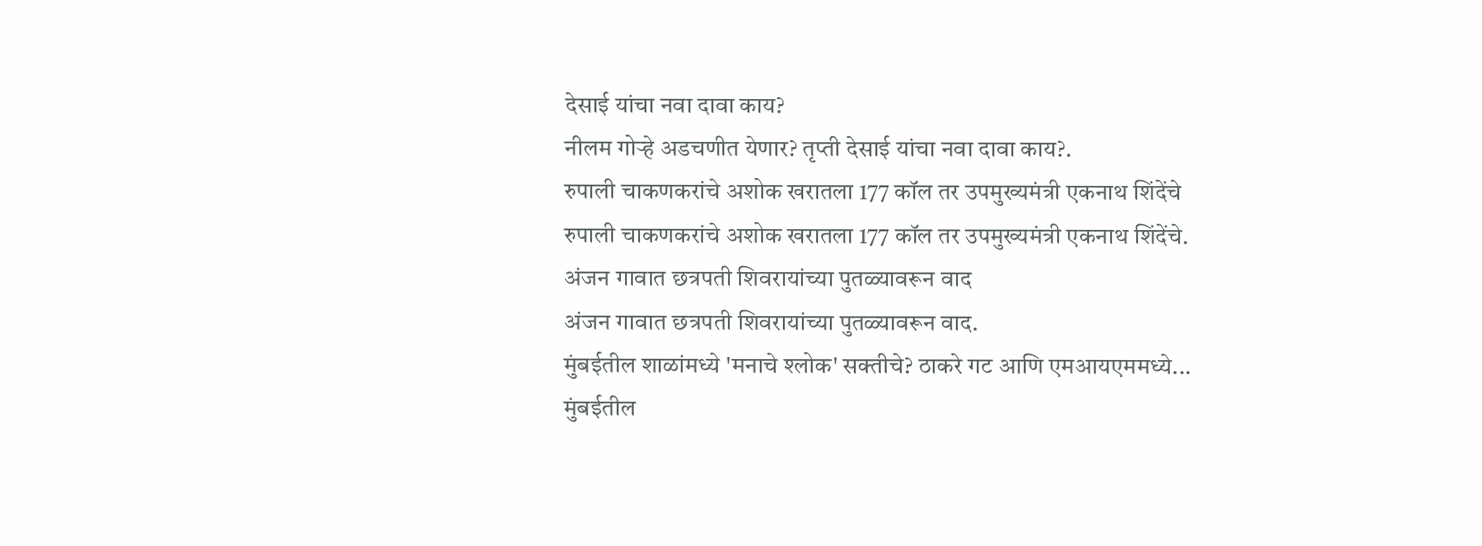देसाई यांचा नवा दावा काय?
नीलम गोऱ्हे अडचणीत येणार? तृप्ती देसाई यांचा नवा दावा काय?.
रुपाली चाकणकरांचे अशोक खरातला 177 कॉल तर उपमुख्यमंत्री एकनाथ शिंदेंचे
रुपाली चाकणकरांचे अशोक खरातला 177 कॉल तर उपमुख्यमंत्री एकनाथ शिंदेंचे.
अंजन गावात छत्रपती शिवरायांच्या पुतळ्यावरून वाद
अंजन गावात छत्रपती शिवरायांच्या पुतळ्यावरून वाद.
मुंबईतील शाळांमध्ये 'मनाचे श्लोक' सक्तीचे? ठाकरे गट आणि एमआयएममध्ये...
मुंबईतील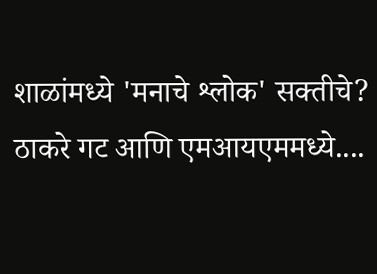शाळांमध्ये 'मनाचे श्लोक' सक्तीचे? ठाकरे गट आणि एमआयएममध्ये....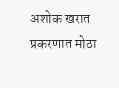अशोक खरात प्रकरणात मोठा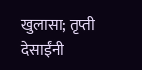खुलासा; तृप्ती देसाईंनी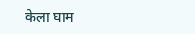केला घाम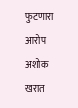फुटणारा आरोप
अशोक खरात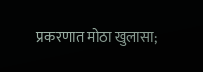प्रकरणात मोठा खुलासा;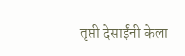तृप्ती देसाईंनी केला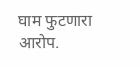घाम फुटणारा आरोप.